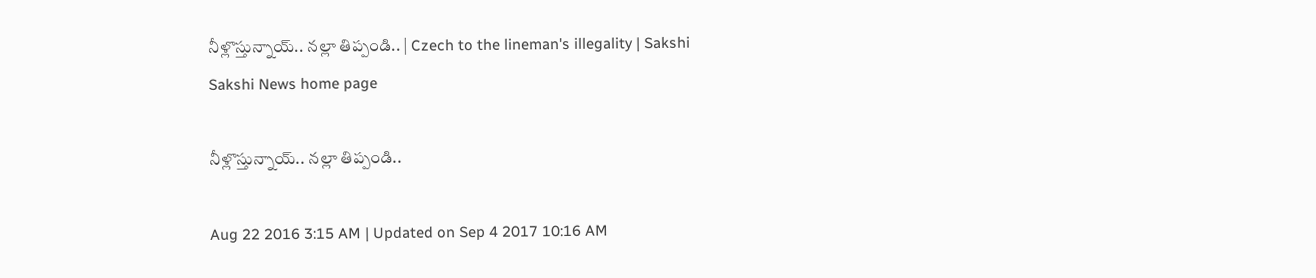నీళ్లొస్తున్నాయ్.. నల్లా తిప్పండి.. | Czech to the lineman's illegality | Sakshi
Sakshi News home page

నీళ్లొస్తున్నాయ్.. నల్లా తిప్పండి..

Aug 22 2016 3:15 AM | Updated on Sep 4 2017 10:16 AM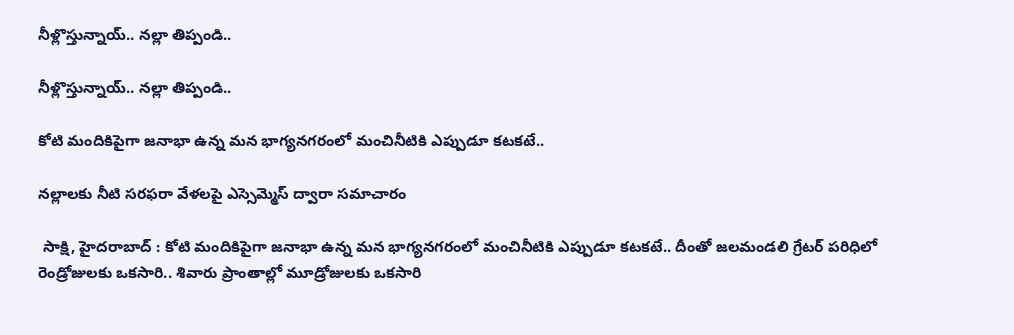నీళ్లొస్తున్నాయ్.. నల్లా తిప్పండి..

నీళ్లొస్తున్నాయ్.. నల్లా తిప్పండి..

కోటి మందికిపైగా జనాభా ఉన్న మన భాగ్యనగరంలో మంచినీటికి ఎప్పుడూ కటకటే..

నల్లాలకు నీటి సరఫరా వేళలపై ఎస్సెమ్మెస్ ద్వారా సమాచారం

 సాక్షి, హైదరాబాద్ : కోటి మందికిపైగా జనాభా ఉన్న మన భాగ్యనగరంలో మంచినీటికి ఎప్పుడూ కటకటే.. దీంతో జలమండలి గ్రేటర్ పరిధిలో రెండ్రోజులకు ఒకసారి.. శివారు ప్రాంతాల్లో మూడ్రోజులకు ఒకసారి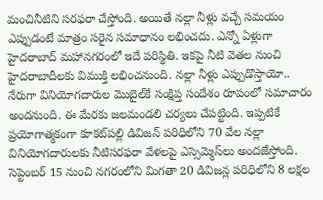మంచినీటిని సరఫరా చేస్తోంది. అయితే నల్లా నీళ్లు వచ్చే సమయం ఎప్పుడంటే మాత్రం సరైన సమాధానం లభించదు. ఎన్నో ఏళ్లుగా హైదరాబాద్ మహానగరంలో ఇదే పరిస్థితి. ఇకపై నీటి వెతల నుంచి హైదరాబాదీలకు విముక్తి లభించనుంది. నల్లా నీళ్లు ఎప్పుడొస్తాయో.. నేరుగా వినియోగదారుల మొబైల్‌కే సంక్షిప్త సందేశం రూపంలో సమాచారం అందనుంది. ఈ మేరకు జలమండలి చర్యలు చేపట్టింది. ఇప్పటికే ప్రయోగాత్మకంగా కూకట్‌పల్లి డివిజన్ పరిధిలోని 70 వేల నల్లా వినియోగదారులకు నీటిసరఫరా వేళలపై ఎస్సెమ్మెస్‌లు అందజేస్తోంది. సెప్టెంబర్ 15 నుంచి నగరంలోని మిగతా 20 డివిజన్ల పరిధిలోని 8 లక్షల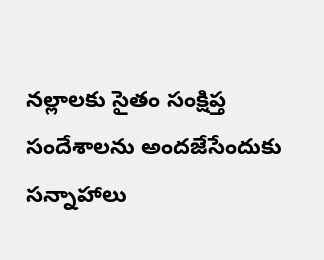నల్లాలకు సైతం సంక్షిప్త సందేశాలను అందజేసేందుకు సన్నాహాలు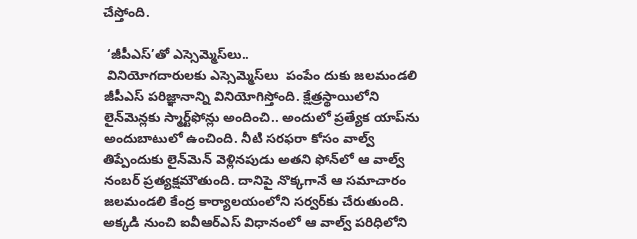చేస్తోంది.

 ‘జీపీఎస్’తో ఎస్సెమ్మెస్‌లు..
 వినియోగదారులకు ఎస్సెమ్మెస్‌లు  పంపేం దుకు జలమండలి జీపీఎస్ పరిజ్ఞానాన్ని వినియోగిస్తోంది. క్షేత్రస్థాయిలోని లైన్‌మెన్లకు స్మార్ట్‌ఫోన్లు అందించి.. అందులో ప్రత్యేక యాప్‌ను అందుబాటులో ఉంచింది. నీటి సరఫరా కోసం వాల్వ్ తిప్పేందుకు లైన్‌మెన్ వెళ్లినపుడు అతని ఫోన్‌లో ఆ వాల్వ్ నంబర్ ప్రత్యక్షమౌతుంది. దానిపై నొక్కగానే ఆ సమాచారం జలమండలి కేంద్ర కార్యాలయంలోని సర్వర్‌కు చేరుతుంది. అక్కడి నుంచి ఐవీఆర్‌ఎస్ విధానంలో ఆ వాల్వ్ పరిధిలోని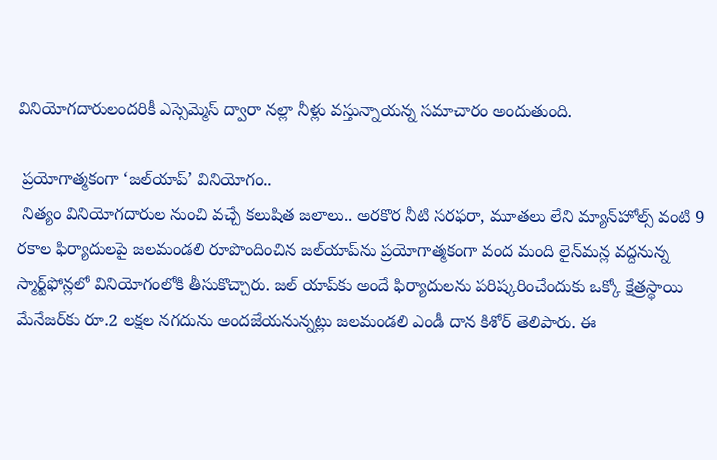వినియోగదారులందరికీ ఎస్సెమ్మెస్ ద్వారా నల్లా నీళ్లు వస్తున్నాయన్న సమాచారం అందుతుంది.

 ప్రయోగాత్మకంగా ‘జల్‌యాప్’ వినియోగం..
 నిత్యం వినియోగదారుల నుంచి వచ్చే కలుషిత జలాలు.. అరకొర నీటి సరఫరా, మూతలు లేని మ్యాన్‌హోల్స్ వంటి 9 రకాల ఫిర్యాదులపై జలమండలి రూపొందించిన జల్‌యాప్‌ను ప్రయోగాత్మకంగా వంద మంది లైన్‌మన్ల వద్దనున్న స్మార్ట్‌ఫోన్లలో వినియోగంలోకి తీసుకొచ్చారు. జల్ యాప్‌కు అందే ఫిర్యాదులను పరిష్కరించేందుకు ఒక్కో క్షేత్రస్థాయి మేనేజర్‌కు రూ.2 లక్షల నగదును అందజేయనున్నట్లు జలమండలి ఎండీ దాన కిశోర్ తెలిపారు. ఈ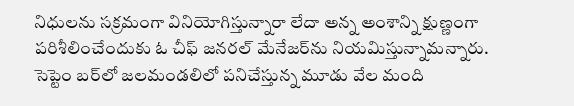నిధులను సక్రమంగా వినియోగిస్తున్నారా లేదా అన్న అంశాన్ని క్షుణ్ణంగా పరిశీలించేందుకు ఓ చీఫ్ జనరల్ మేనేజర్‌ను నియమిస్తున్నామన్నారు. సెప్టెం బర్‌లో జలమండలిలో పనిచేస్తున్న మూడు వేల మంది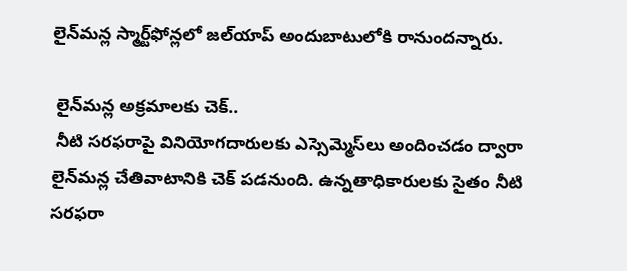లైన్‌మన్ల స్మార్ట్‌ఫోన్లలో జల్‌యాప్ అందుబాటులోకి రానుందన్నారు.

 లైన్‌మన్ల అక్రమాలకు చెక్..
 నీటి సరఫరాపై వినియోగదారులకు ఎస్సెమ్మెస్‌లు అందించడం ద్వారా లైన్‌మన్ల చేతివాటానికి చెక్ పడనుంది. ఉన్నతాధికారులకు సైతం నీటి సరఫరా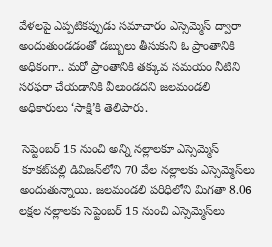వేళలపై ఎప్పటికప్పుడు సమాచారం ఎస్సెమ్మెస్ ద్వారా అందుతుండడంతో డబ్బులు తీసుకుని ఓ ప్రాంతానికి అధికంగా.. మరో ప్రాంతానికి తక్కువ సమయం నీటిని సరఫరా చేయడానికి వీలుండదని జలమండలి అధికారులు ‘సాక్షి’కి తెలిపారు.

 సెప్టెంబర్ 15 నుంచి అన్ని నల్లాలకూ ఎస్సెమ్మెస్
 కూకట్‌పల్లి డివిజన్‌లోని 70 వేల నల్లాలకు ఎస్సెమ్మెస్‌లు అందుతున్నాయి. జలమండలి పరిధిలోని మిగతా 8.06 లక్షల నల్లాలకు సెప్టెంబర్ 15 నుంచి ఎస్సెమ్మెస్‌లు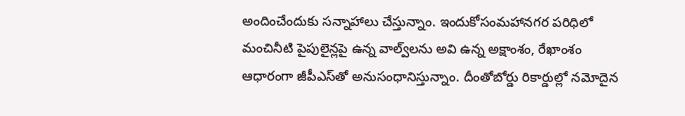అందించేందుకు సన్నాహాలు చేస్తున్నాం. ఇందుకోసంమహానగర పరిధిలో మంచినీటి పైపులైన్లపై ఉన్న వాల్వ్‌లను అవి ఉన్న అక్షాంశం, రేఖాంశం ఆధారంగా జీపీఎస్‌తో అనుసంధానిస్తున్నాం. దీంతోబోర్డు రికార్డుల్లో నమోదైన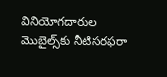వినియోగదారుల మొబైల్స్‌కు నీటిసరఫరా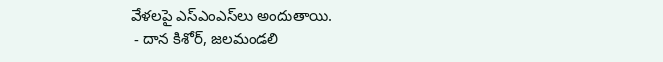వేళలపై ఎస్‌ఎంఎస్‌లు అందుతాయి.
 - దాన కిశోర్, జలమండలి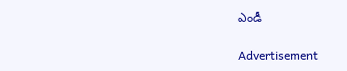ఎండీ

Advertisement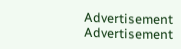Advertisement
Advertisement